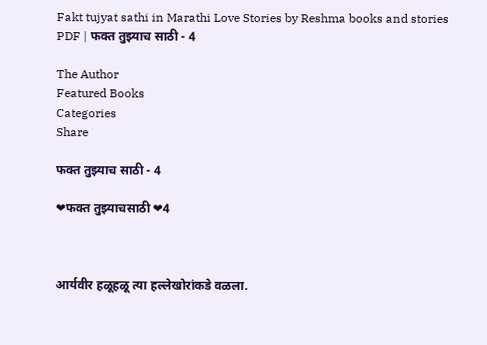Fakt tujyat sathi in Marathi Love Stories by Reshma books and stories PDF | फक्त तुझ्याच साठी - 4

The Author
Featured Books
Categories
Share

फक्त तुझ्याच साठी - 4

❤फक्त तुझ्याचसाठी ❤4



आर्यवीर हळूहळू त्या हल्लेखोरांकडे वळला.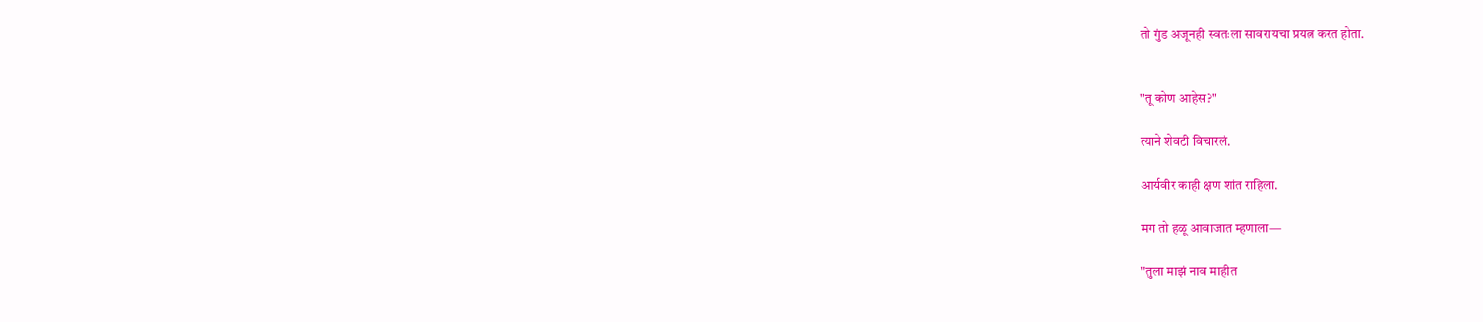तो गुंड अजूनही स्वतःला सावरायचा प्रयत्न करत होता.


"तू कोण आहेस?"

त्याने शेवटी विचारलं.

आर्यवीर काही क्षण शांत राहिला.

मग तो हळू आवाजात म्हणाला—

"तुला माझं नाव माहीत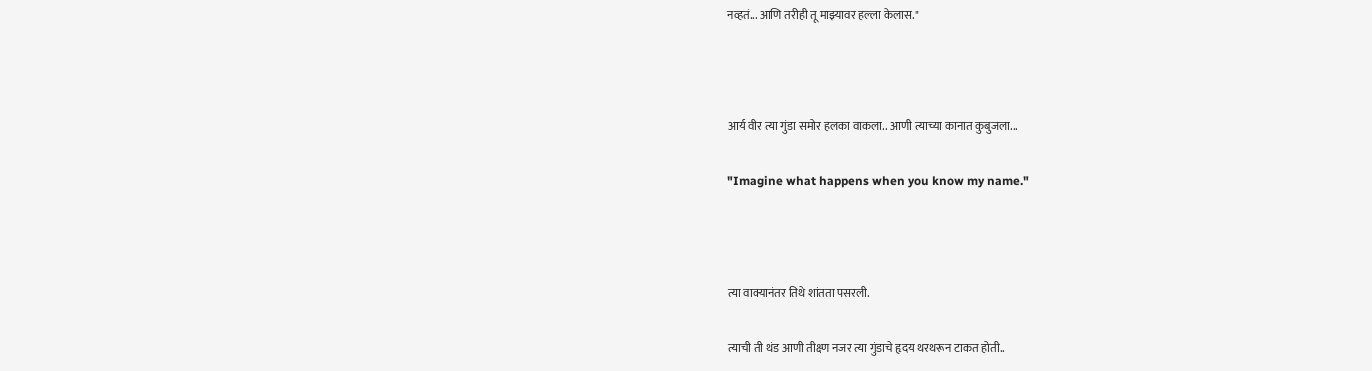नव्हतं... आणि तरीही तू माझ्यावर हल्ला केलास."



आर्य वीर त्या गुंडा समोर हलका वाकला.. आणी त्याच्या कानात कुबुजला...

"Imagine what happens when you know my name."



त्या वाक्यानंतर तिथे शांतता पसरली.

त्याची ती थंड आणी तीक्ष्ण नजर त्या गुंडाचे हृदय थरथरून टाकत होती..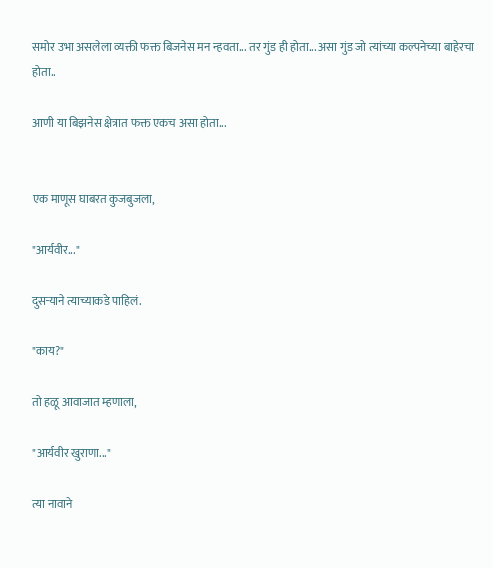समोर उभा असलेला व्यक्ती फक्त बिजनेस मन न्हवता... तर गुंड ही होता... असा गुंड जो त्यांच्या कल्पनेच्या बाहेरचा होता..

आणी या बिझनेस क्षेत्रात फक्त एकच असा होता...


एक माणूस घाबरत कुजबुजला,

"आर्यवीर..."

दुसऱ्याने त्याच्याकडे पाहिलं.

"काय?"

तो हळू आवाजात म्हणाला,

"आर्यवीर खुराणा..."

त्या नावाने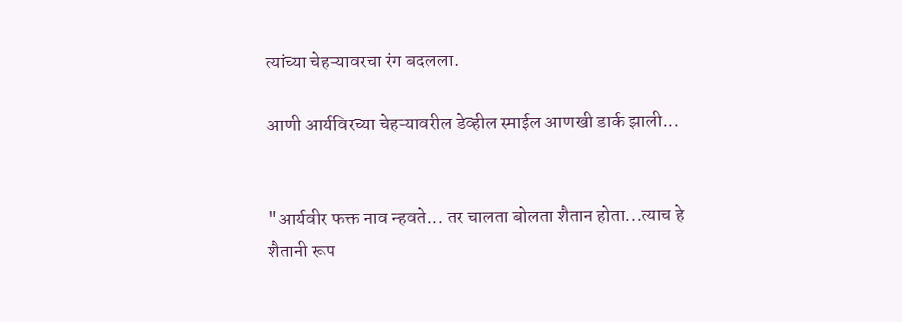त्यांच्या चेहऱ्यावरचा रंग बदलला.

आणी आर्यविरच्या चेहऱ्यावरील डेव्हील स्माईल आणखी डार्क झाली...


"आर्यवीर फक्त नाव न्हवते... तर चालता बोलता शैतान होता...त्याच हे शैतानी रूप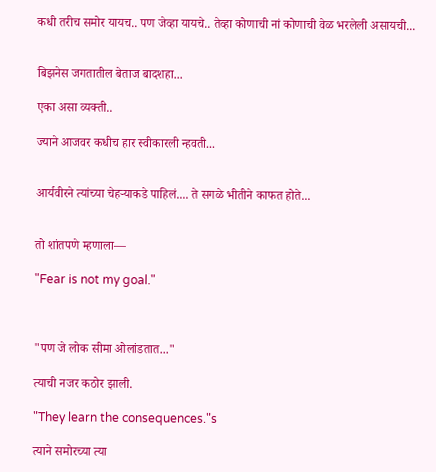कधी तरीच समोर यायच.. पण जेव्हा यायचे.. तेव्हा कोणाची नां कोणाची वेळ भरलेली असायची...


बिझनेस जगतातील बेताज बादशहा...

एका असा व्यक्ती..

ज्याने आजवर कधीच हार स्वीकारली न्हवती...


आर्यवीरने त्यांच्या चेहऱ्याकडे पाहिलं.... ते सगळे भीतीने काफत होते...


तो शांतपणे म्हणाला—

"Fear is not my goal."



"पण जे लोक सीमा ओलांडतात..."

त्याची नजर कठोर झाली.

"They learn the consequences."s

त्याने समोरच्या त्या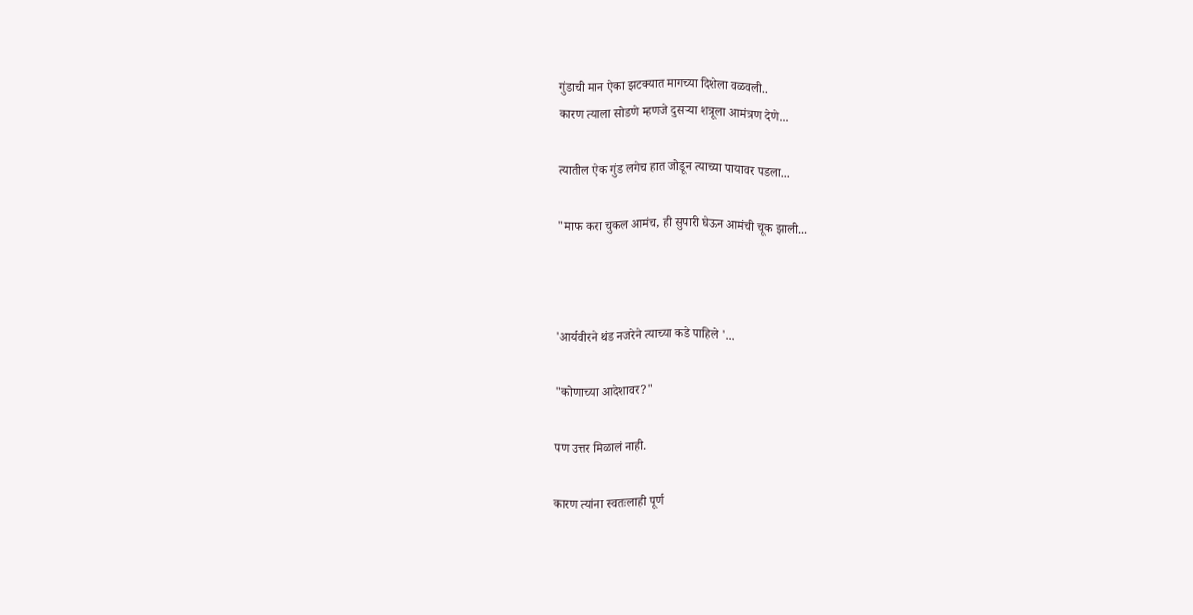गुंडाची मान ऐका झटक्यात मागच्या दिशेला वळवली..
कारण त्याला सोडणे म्हणजे दुसऱ्या शत्रूला आमंत्रण देणे...

त्यातील ऐक गुंड लगेच हात जोडून त्याच्या पायावर पडला...

"माफ करा चुकल आमंच, ही सुपारी घेऊन आमंची चूक झाली...



'आर्यवीरने थंड नजरेने त्याच्या कडे पाहिले '...

"कोणाच्या आदेशावर?"

पण उत्तर मिळालं नाही.

कारण त्यांना स्वतःलाही पूर्ण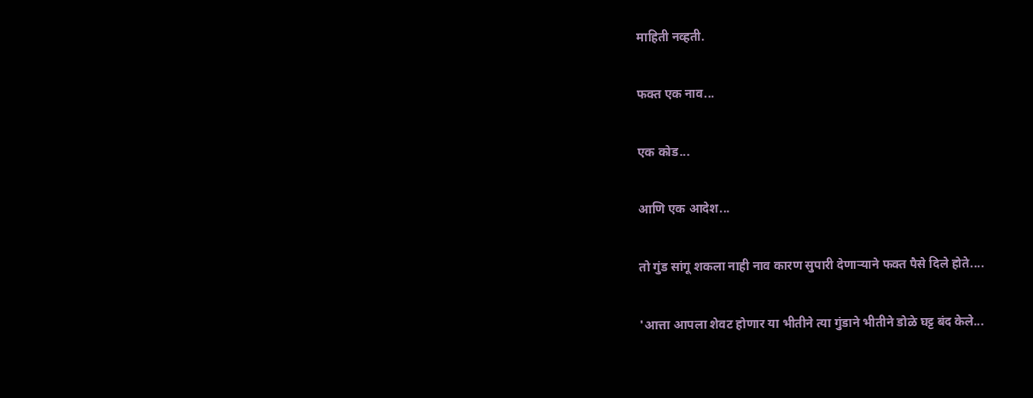माहिती नव्हती.

फक्त एक नाव...

एक कोड...

आणि एक आदेश...

तो गुंड सांगू शकला नाही नाव कारण सुपारी देणाऱ्याने फक्त पैसे दिले होते....

'आत्ता आपला शेवट होणार या भीतीने त्या गुंडाने भीतीने डोळे घट्ट बंद केले...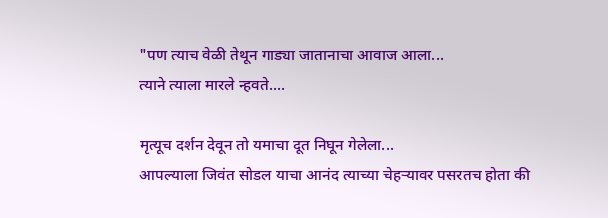"पण त्याच वेळी तेथून गाड्या जातानाचा आवाज आला...
त्याने त्याला मारले न्हवते....

मृत्यूच दर्शन देवून तो यमाचा दूत निघून गेलेला...
आपल्याला जिवंत सोडल याचा आनंद त्याच्या चेहऱ्यावर पसरतच होता की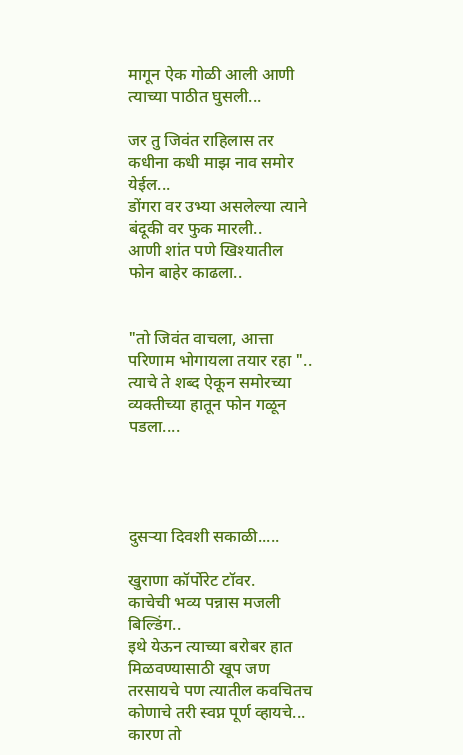मागून ऐक गोळी आली आणी त्याच्या पाठीत घुसली...

जर तु जिवंत राहिलास तर कधीना कधी माझ नाव समोर येईल...
डोंगरा वर उभ्या असलेल्या त्याने बंदूकी वर फुक मारली..
आणी शांत पणे खिश्यातील फोन बाहेर काढला..


"तो जिवंत वाचला, आत्ता परिणाम भोगायला तयार रहा "..
त्याचे ते शब्द ऐकून समोरच्या व्यक्तीच्या हातून फोन गळून पडला....




दुसऱ्या दिवशी सकाळी.....

खुराणा कॉर्पोरेट टॉवर.
काचेची भव्य पन्नास मजली बिल्डिंग..
इथे येऊन त्याच्या बरोबर हात मिळवण्यासाठी खूप जण तरसायचे पण त्यातील कवचितच कोणाचे तरी स्वप्न पूर्ण व्हायचे... कारण तो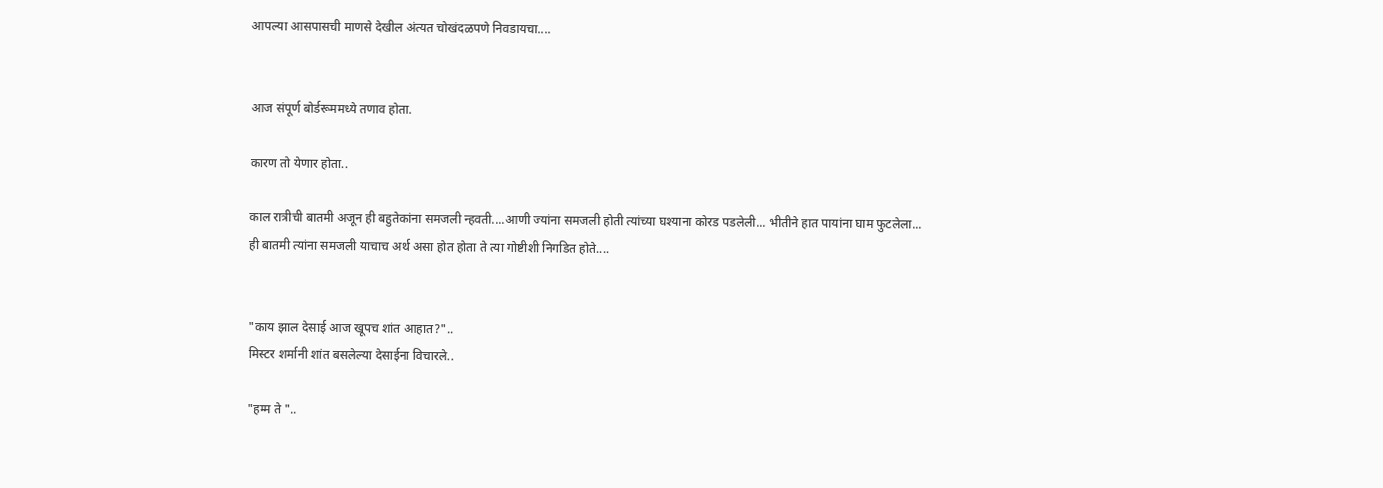आपल्या आसपासची माणसे देखील अंत्यत चोखंदळपणे निवडायचा....


आज संपूर्ण बोर्डरूममध्ये तणाव होता.

कारण तो येणार होता..

काल रात्रीची बातमी अजून ही बहुतेकांना समजली न्हवती....आणी ज्यांना समजली होती त्यांच्या घश्याना कोरड पडलेली... भीतीने हात पायांना घाम फुटलेला...
ही बातमी त्यांना समजली याचाच अर्थ असा होत होता ते त्या गोष्टीशी निगडित होते....


"काय झाल देसाई आज खूपच शांत आहात?"..
मिस्टर शर्मानी शांत बसलेल्या देसाईना विचारले..

"हम्म ते "..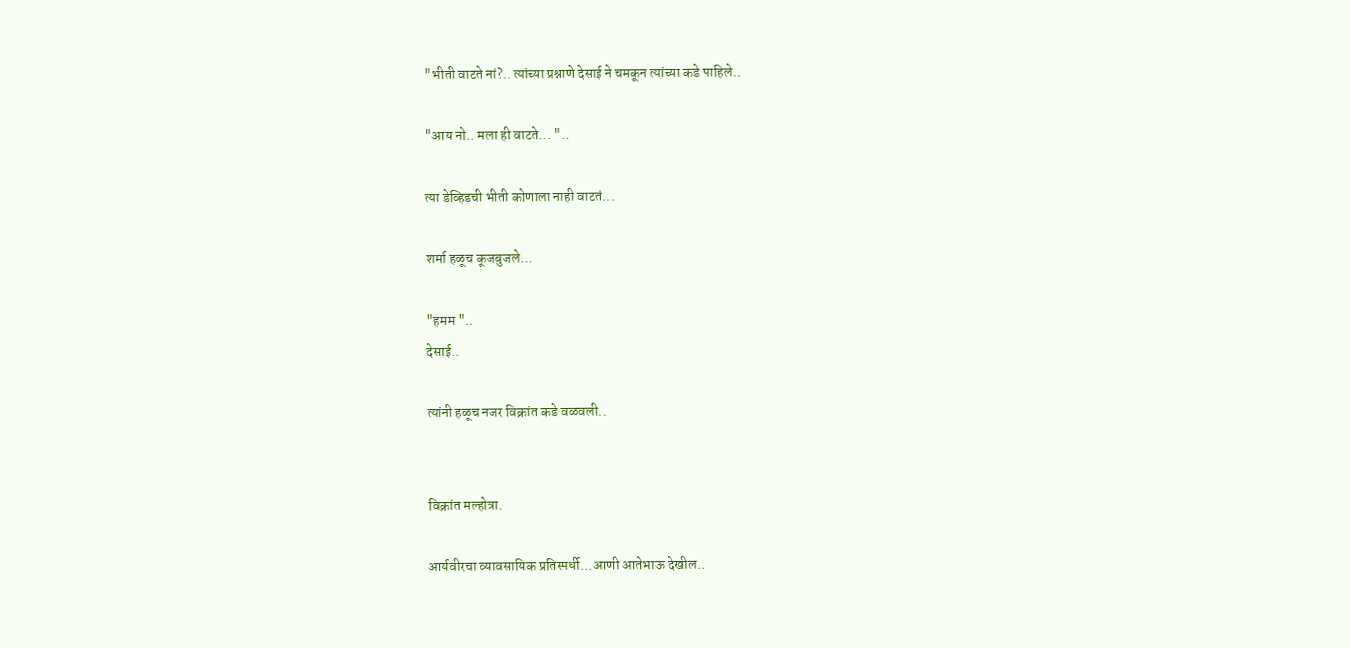"भीती वाटते नां?.. त्यांच्या प्रश्नाणे देसाई ने चमकून त्यांच्या कडे पाहिले..

"आय नो.. मला ही वाटते... "..

त्या डेव्हिडची भीती कोणाला नाही वाटतं...

शर्मा हळूच कूजबुजले...

"हमम "..
देसाई..

त्यांनी हळूच नजर विक्रांत कडे वळवली..


विक्रांत मल्होत्रा.

आर्यवीरचा व्यावसायिक प्रतिस्पर्धी...आणी आतेभाऊ देखील..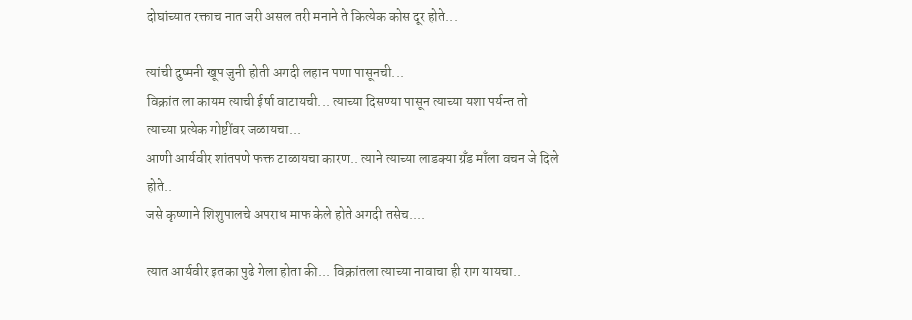दोघांच्यात रक्ताच नात जरी असल तरी मनाने ते कित्येक कोस दूर होते...

त्यांची दुष्मनी खूप जुनी होती अगदी लहान पणा पासूनची...
विक्रांत ला कायम त्याची ईर्षा वाटायची... त्याच्या दिसण्या पासून त्याच्या यशा पर्यन्त तो त्याच्या प्रत्येक गोष्टींवर जळायचा...
आणी आर्यवीर शांतपणे फक्त टाळायचा कारण.. त्याने त्याच्या लाडक्या ग्रँड माँला वचन जे दिले होते..
जसे कृष्णाने शिशुपालचे अपराध माफ केले होते अगदी तसेच....

त्यात आर्यवीर इतका पुढे गेला होता की... विक्रांतला त्याच्या नावाचा ही राग यायचा..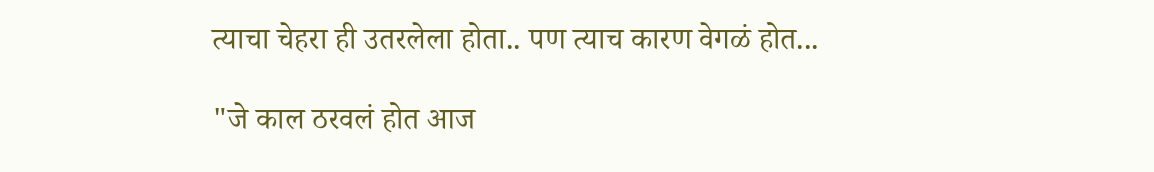त्याचा चेहरा ही उतरलेला होता.. पण त्याच कारण वेगळं होत...

"जे काल ठरवलं होत आज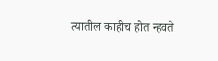त्यातील काहीच होत न्हवते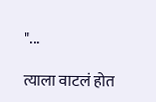"...

त्याला वाटलं होत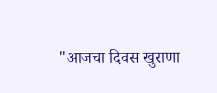"आजचा दिवस खुराणा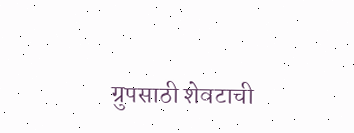ग्रुपसाठी शेवटाची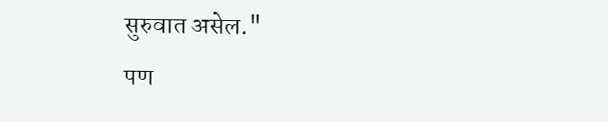सुरुवात असेल."
पण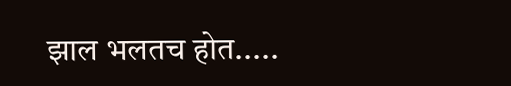झाल भलतच होत.....